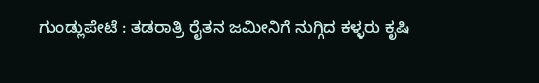ಗುಂಡ್ಲುಪೇಟೆ : ತಡರಾತ್ರಿ ರೈತನ ಜಮೀನಿಗೆ ನುಗ್ಗಿದ ಕಳ್ಳರು ಕೃಷಿ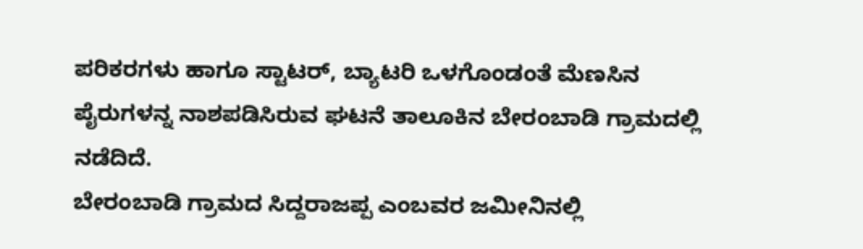ಪರಿಕರಗಳು ಹಾಗೂ ಸ್ಟಾಟರ್, ಬ್ಯಾಟರಿ ಒಳಗೊಂಡಂತೆ ಮೆಣಸಿನ ಪೈರುಗಳನ್ನ ನಾಶಪಡಿಸಿರುವ ಘಟನೆ ತಾಲೂಕಿನ ಬೇರಂಬಾಡಿ ಗ್ರಾಮದಲ್ಲಿ ನಡೆದಿದೆ.
ಬೇರಂಬಾಡಿ ಗ್ರಾಮದ ಸಿದ್ದರಾಜಪ್ಪ ಎಂಬವರ ಜಮೀನಿನಲ್ಲಿ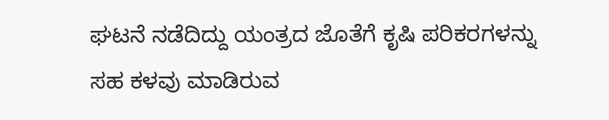ಘಟನೆ ನಡೆದಿದ್ದು ಯಂತ್ರದ ಜೊತೆಗೆ ಕೃಷಿ ಪರಿಕರಗಳನ್ನು ಸಹ ಕಳವು ಮಾಡಿರುವ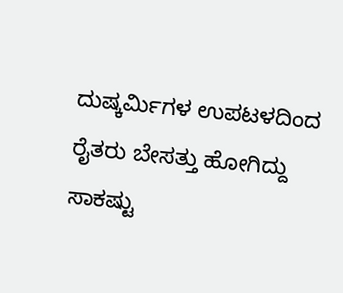ದುಷ್ಕರ್ಮಿಗಳ ಉಪಟಳದಿಂದ ರೈತರು ಬೇಸತ್ತು ಹೋಗಿದ್ದು ಸಾಕಷ್ಟು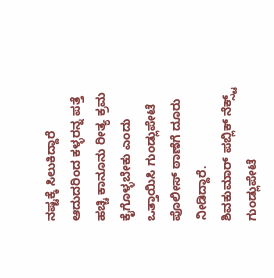ನಷ್ಟಕ್ಕೆ ಸಿಲುಕಿದ್ದಾರೆ ಆದುದರಿಂದ ಕಳ್ಳರನ್ನ ಪತ್ತೆ ಹಚ್ಚಿ ಕಾನೂನು ರೀತ್ಯ ಕ್ರಮ ಕೈಗೊಳ್ಳಬೇಕು ಎಂದು ಒತ್ತಾಯಿಸಿ ಗುಂಡ್ಲುಪೇಟೆ ಪೊಲೀಸ್ ಠಾಣೆಗೆ ದೂರು ನೀಡಿದ್ದಾರೆ.
ಶಿವಕುಮಾರ್ ಪಬ್ಲಿಕ್ ನೆಕ್ಸ್ಟ್ ಗುಂಡ್ಲುಪೇಟೆ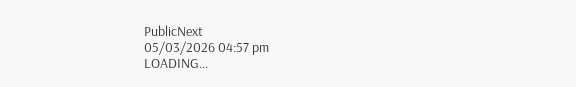PublicNext
05/03/2026 04:57 pm
LOADING...